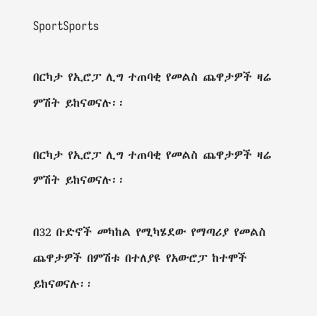SportSports

በርካታ የኢሮፓ ሊግ ተጠባቂ የመልስ ጨዋታዎች ዛሬ ምሽት ይከናወናሉ፡፡

በርካታ የኢሮፓ ሊግ ተጠባቂ የመልስ ጨዋታዎች ዛሬ ምሽት ይከናወናሉ፡፡

በ32 ቡድኖች መካከል የሚካሄደው የማጣሪያ የመልስ ጨዋታዎች በምሽቱ በተለያዩ የአውሮፓ ከተሞች ይከናወናሉ፡፡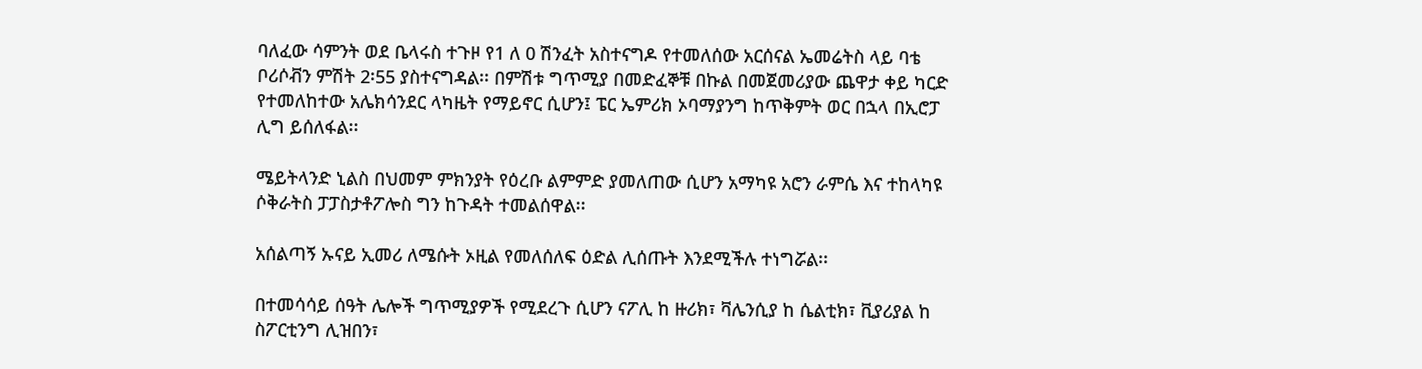ባለፈው ሳምንት ወደ ቤላሩስ ተጉዞ የ1 ለ 0 ሽንፈት አስተናግዶ የተመለሰው አርሰናል ኤመሬትስ ላይ ባቴ ቦሪሶቭን ምሽት 2፡55 ያስተናግዳል፡፡ በምሽቱ ግጥሚያ በመድፈኞቹ በኩል በመጀመሪያው ጨዋታ ቀይ ካርድ የተመለከተው አሌክሳንደር ላካዜት የማይኖር ሲሆን፤ ፔር ኤምሪክ ኦባማያንግ ከጥቅምት ወር በኋላ በኢሮፓ ሊግ ይሰለፋል፡፡

ሜይትላንድ ኒልስ በህመም ምክንያት የዕረቡ ልምምድ ያመለጠው ሲሆን አማካዩ አሮን ራምሴ እና ተከላካዩ ሶቅራትስ ፓፓስታቶፖሎስ ግን ከጉዳት ተመልሰዋል፡፡

አሰልጣኝ ኡናይ ኢመሪ ለሜሱት ኦዚል የመለሰለፍ ዕድል ሊሰጡት እንደሚችሉ ተነግሯል፡፡

በተመሳሳይ ሰዓት ሌሎች ግጥሚያዎች የሚደረጉ ሲሆን ናፖሊ ከ ዙሪክ፣ ቫሌንሲያ ከ ሴልቲክ፣ ቪያሪያል ከ ስፖርቲንግ ሊዝበን፣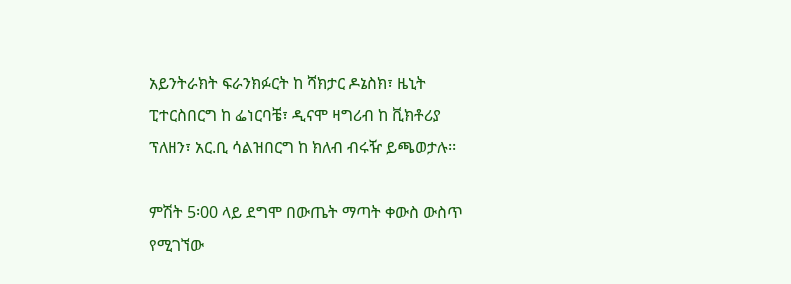አይንትራክት ፍራንክፉርት ከ ሻክታር ዶኔስክ፣ ዜኒት ፒተርስበርግ ከ ፌነርባቼ፣ ዲናሞ ዛግሪብ ከ ቪክቶሪያ ፕለዘን፣ አር.ቢ ሳልዝበርግ ከ ክለብ ብሩዥ ይጫወታሉ፡፡

ምሽት 5፡00 ላይ ደግሞ በውጤት ማጣት ቀውስ ውስጥ የሚገኘው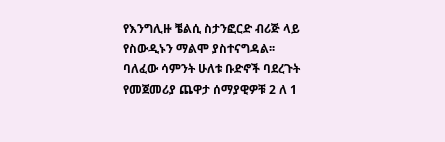የእንግሊዙ ቼልሲ ስታንፎርድ ብሪጅ ላይ የስውዲኑን ማልሞ ያስተናግዳል፡፡ ባለፈው ሳምንት ሁለቱ ቡድኖች ባደረጉት የመጀመሪያ ጨዋታ ሰማያዊዎቹ 2 ለ 1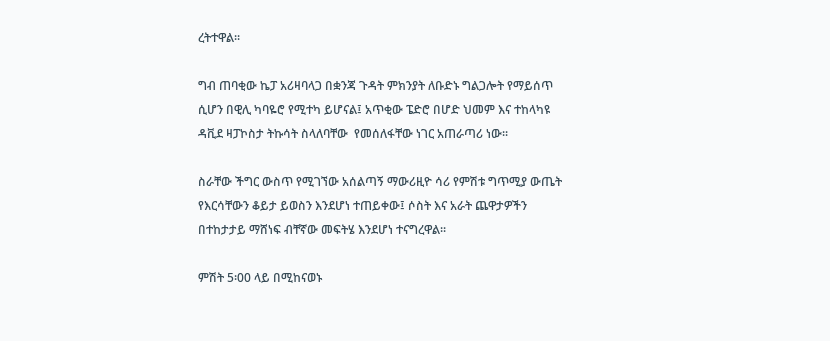ረትተዋል፡፡

ግብ ጠባቂው ኬፓ አሪዛባላጋ በቋንጃ ጉዳት ምክንያት ለቡድኑ ግልጋሎት የማይሰጥ ሲሆን በዊሊ ካባዬሮ የሚተካ ይሆናል፤ አጥቂው ፔድሮ በሆድ ህመም እና ተከላካዩ ዳቪደ ዛፓኮስታ ትኩሳት ስላለባቸው  የመሰለፋቸው ነገር አጠራጣሪ ነው፡፡

ስራቸው ችግር ውስጥ የሚገኘው አሰልጣኝ ማውሪዚዮ ሳሪ የምሽቱ ግጥሚያ ውጤት የእርሳቸውን ቆይታ ይወስን እንደሆነ ተጠይቀው፤ ሶስት እና አራት ጨዋታዎችን በተከታታይ ማሸነፍ ብቸኛው መፍትሄ እንደሆነ ተናግረዋል፡፡

ምሽት 5፡00 ላይ በሚከናወኑ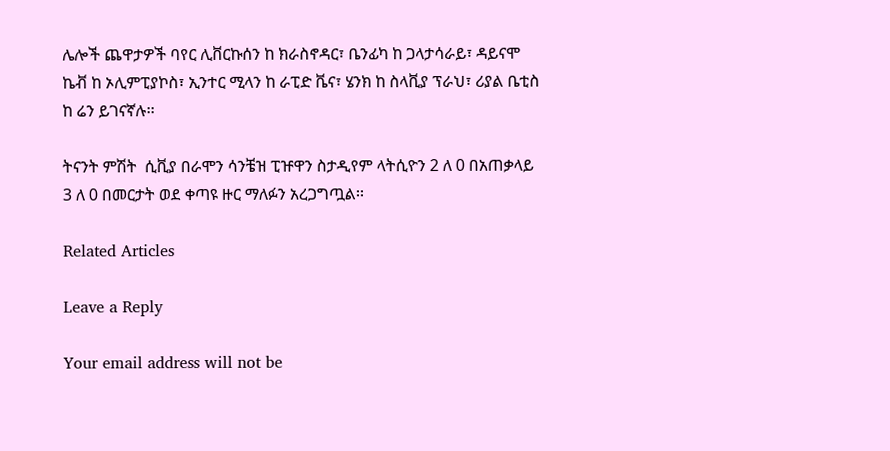ሌሎች ጨዋታዎች ባየር ሊቨርኩሰን ከ ክራስኖዳር፣ ቤንፊካ ከ ጋላታሳራይ፣ ዳይናሞ ኬቭ ከ ኦሊምፒያኮስ፣ ኢንተር ሚላን ከ ራፒድ ቬና፣ ሄንክ ከ ስላቪያ ፕራህ፣ ሪያል ቤቲስ ከ ሬን ይገናኛሉ፡፡

ትናንት ምሽት  ሲቪያ በራሞን ሳንቼዝ ፒዡዋን ስታዲየም ላትሲዮን 2 ለ 0 በአጠቃላይ 3 ለ 0 በመርታት ወደ ቀጣዩ ዙር ማለፉን አረጋግጧል፡፡

Related Articles

Leave a Reply

Your email address will not be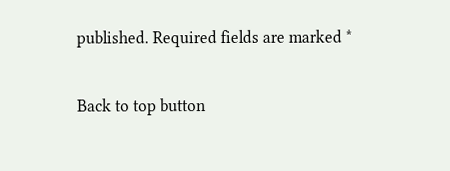published. Required fields are marked *

Back to top button